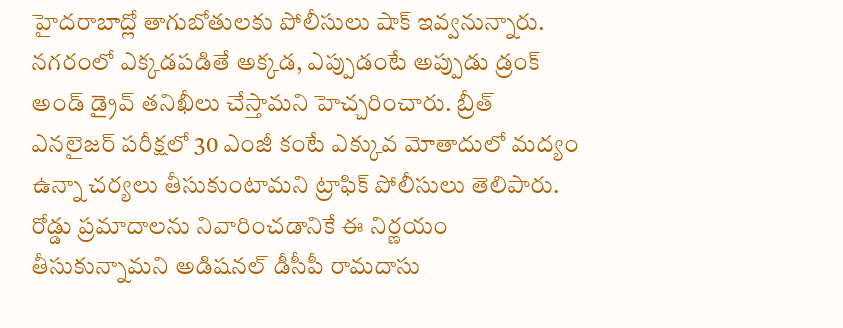హైదరాబాద్లో తాగుబోతులకు పోలీసులు షాక్ ఇవ్వనున్నారు. నగరంలో ఎక్కడపడితే అక్కడ, ఎప్పుడంటే అప్పుడు డ్రంక్ అండ్ డ్రైవ్ తనిఖీలు చేస్తామని హెచ్చరించారు. బ్రీత్ ఎనలైజర్ పరీక్షలో 30 ఎంజీ కంటే ఎక్కువ మోతాదులో మద్యం ఉన్నా చర్యలు తీసుకుంటామని ట్రాఫిక్ పోలీసులు తెలిపారు. రోడ్డు ప్రమాదాలను నివారించడానికే ఈ నిర్ణయం తీసుకున్నామని అడిషనల్ డీసీపీ రామదాసు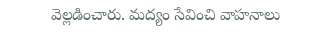వెల్లడించారు. మద్యం సేవించి వాహనాలు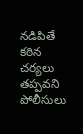నడిపితే కఠిన చర్యలు తప్పవని పోలీసులు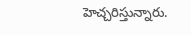హెచ్చరిస్తున్నారు.